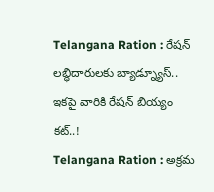Telangana Ration : రేషన్ లబ్ధిదారులకు బ్యాడ్న్యూస్.. ఇకపై వారికి రేషన్ బియ్యం కట్..!
Telangana Ration : అక్రమ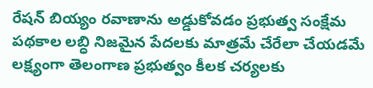రేషన్ బియ్యం రవాణాను అడ్డుకోవడం ప్రభుత్వ సంక్షేమ పథకాల లబ్ధి నిజమైన పేదలకు మాత్రమే చేరేలా చేయడమే లక్ష్యంగా తెలంగాణ ప్రభుత్వం కీలక చర్యలకు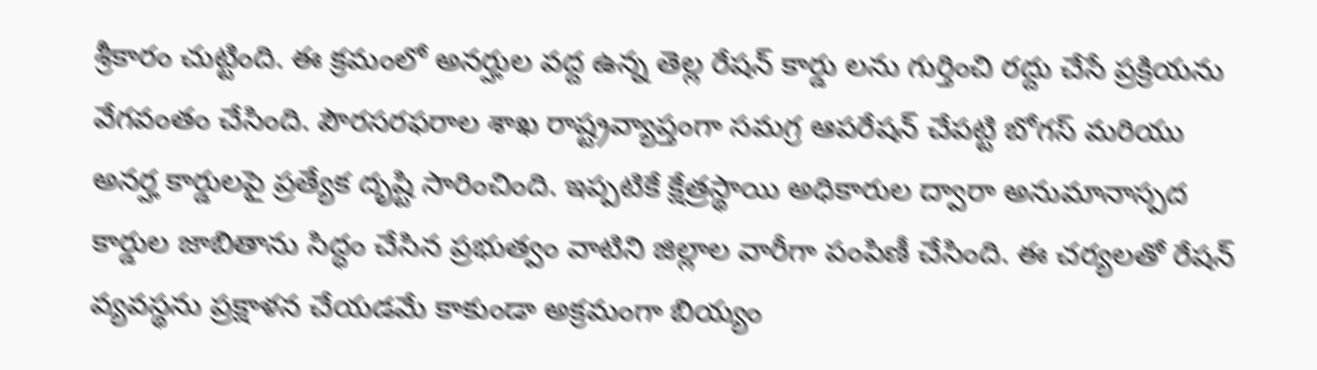శ్రీకారం చుట్టింది. ఈ క్రమంలో అనర్హుల వద్ద ఉన్న తెల్ల రేషన్ కార్డు లను గుర్తించి రద్దు చేసే ప్రక్రియను వేగవంతం చేసింది. పౌరసరఫరాల శాఖ రాష్ట్రవ్యాప్తంగా సమగ్ర ఆపరేషన్ చేపట్టి బోగస్ మరియు అనర్హ కార్డులపై ప్రత్యేక దృష్టి సారించింది. ఇప్పటికే క్షేత్రస్థాయి అధికారుల ద్వారా అనుమానాస్పద కార్డుల జాబితాను సిద్ధం చేసిన ప్రభుత్వం వాటిని జిల్లాల వారీగా పంపిణీ చేసింది. ఈ చర్యలతో రేషన్ వ్యవస్థను ప్రక్షాళన చేయడమే కాకుండా అక్రమంగా బియ్యం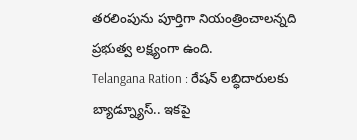తరలింపును పూర్తిగా నియంత్రించాలన్నది ప్రభుత్వ లక్ష్యంగా ఉంది.
Telangana Ration : రేషన్ లబ్ధిదారులకు బ్యాడ్న్యూస్.. ఇకపై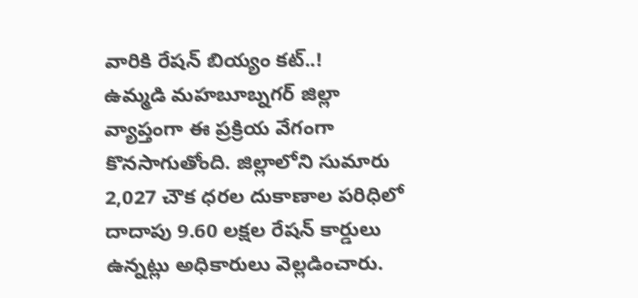వారికి రేషన్ బియ్యం కట్..!
ఉమ్మడి మహబూబ్నగర్ జిల్లా వ్యాప్తంగా ఈ ప్రక్రియ వేగంగా కొనసాగుతోంది. జిల్లాలోని సుమారు 2,027 చౌక ధరల దుకాణాల పరిధిలో దాదాపు 9.60 లక్షల రేషన్ కార్డులు ఉన్నట్లు అధికారులు వెల్లడించారు.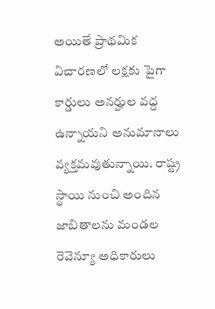అయితే ప్రాథమిక విచారణలో లక్షకు పైగా కార్డులు అనర్హుల వద్ద ఉన్నాయని అనుమానాలు వ్యక్తమవుతున్నాయి. రాష్ట్ర స్థాయి నుంచి అందిన జాబితాలను మండల రెవెన్యూ అధికారులు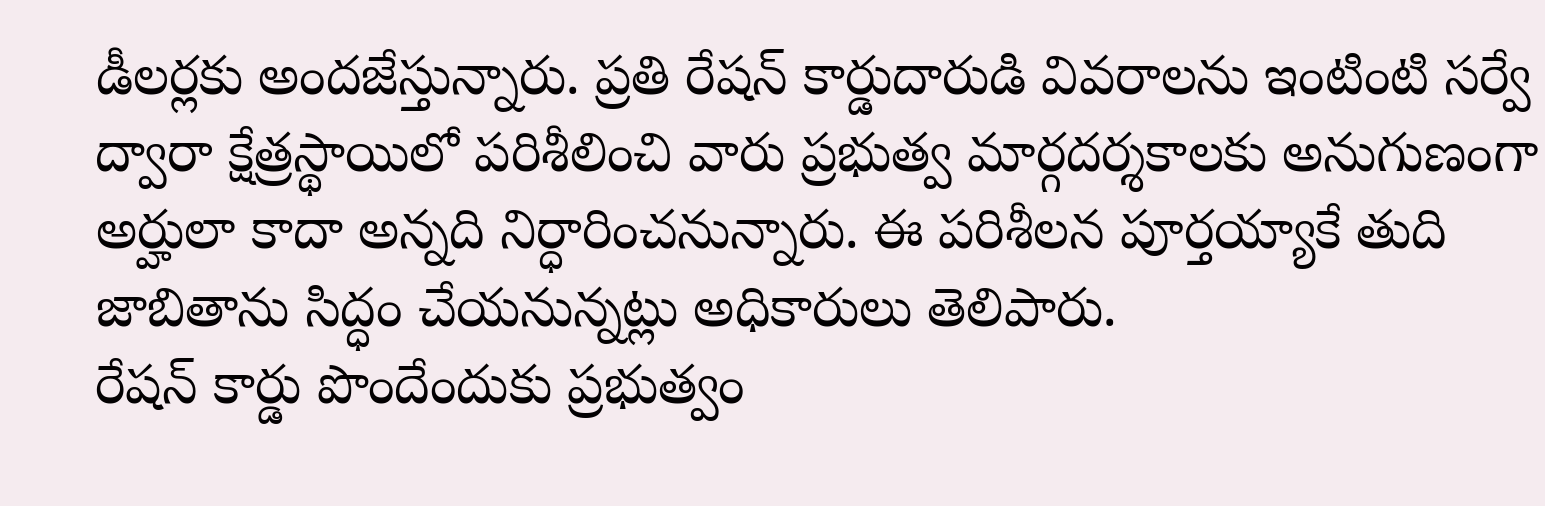డీలర్లకు అందజేస్తున్నారు. ప్రతి రేషన్ కార్డుదారుడి వివరాలను ఇంటింటి సర్వే ద్వారా క్షేత్రస్థాయిలో పరిశీలించి వారు ప్రభుత్వ మార్గదర్శకాలకు అనుగుణంగా అర్హులా కాదా అన్నది నిర్ధారించనున్నారు. ఈ పరిశీలన పూర్తయ్యాకే తుది జాబితాను సిద్ధం చేయనున్నట్లు అధికారులు తెలిపారు.
రేషన్ కార్డు పొందేందుకు ప్రభుత్వం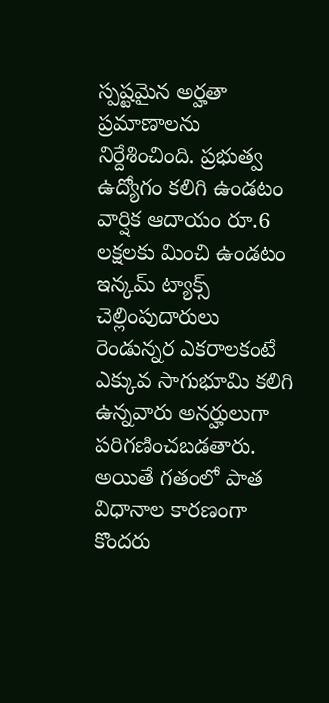స్పష్టమైన అర్హతా ప్రమాణాలను నిర్దేశించింది. ప్రభుత్వ ఉద్యోగం కలిగి ఉండటం వార్షిక ఆదాయం రూ.6 లక్షలకు మించి ఉండటం ఇన్కమ్ ట్యాక్స్ చెల్లింపుదారులు రెండున్నర ఎకరాలకంటే ఎక్కువ సాగుభూమి కలిగి ఉన్నవారు అనర్హులుగా పరిగణించబడతారు. అయితే గతంలో పాత విధానాల కారణంగా కొందరు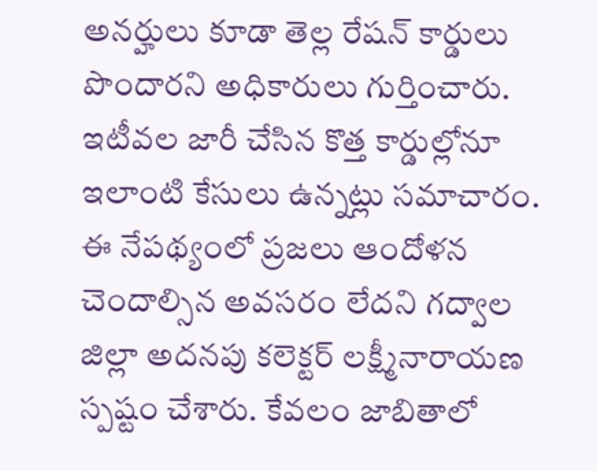అనర్హులు కూడా తెల్ల రేషన్ కార్డులు పొందారని అధికారులు గుర్తించారు. ఇటీవల జారీ చేసిన కొత్త కార్డుల్లోనూ ఇలాంటి కేసులు ఉన్నట్లు సమాచారం. ఈ నేపథ్యంలో ప్రజలు ఆందోళన చెందాల్సిన అవసరం లేదని గద్వాల జిల్లా అదనపు కలెక్టర్ లక్ష్మీనారాయణ స్పష్టం చేశారు. కేవలం జాబితాలో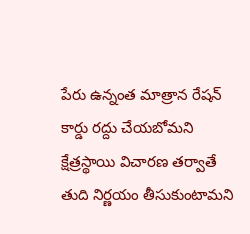పేరు ఉన్నంత మాత్రాన రేషన్ కార్డు రద్దు చేయబోమని క్షేత్రస్థాయి విచారణ తర్వాతే తుది నిర్ణయం తీసుకుంటామని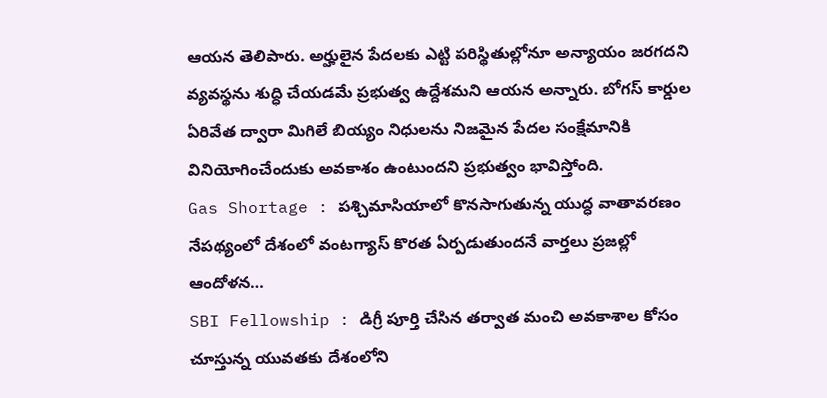ఆయన తెలిపారు. అర్హులైన పేదలకు ఎట్టి పరిస్థితుల్లోనూ అన్యాయం జరగదని వ్యవస్థను శుద్ధి చేయడమే ప్రభుత్వ ఉద్దేశమని ఆయన అన్నారు. బోగస్ కార్డుల ఏరివేత ద్వారా మిగిలే బియ్యం నిధులను నిజమైన పేదల సంక్షేమానికి వినియోగించేందుకు అవకాశం ఉంటుందని ప్రభుత్వం భావిస్తోంది.
Gas Shortage : పశ్చిమాసియాలో కొనసాగుతున్న యుద్ధ వాతావరణం నేపథ్యంలో దేశంలో వంటగ్యాస్ కొరత ఏర్పడుతుందనే వార్తలు ప్రజల్లో ఆందోళన…
SBI Fellowship : డిగ్రీ పూర్తి చేసిన తర్వాత మంచి అవకాశాల కోసం చూస్తున్న యువతకు దేశంలోని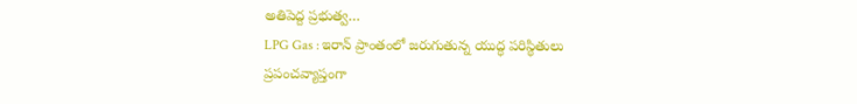అతిపెద్ద ప్రభుత్వ…
LPG Gas : ఇరాన్ ప్రాంతంలో జరుగుతున్న యుద్ధ పరిస్థితులు ప్రపంచవ్యాప్తంగా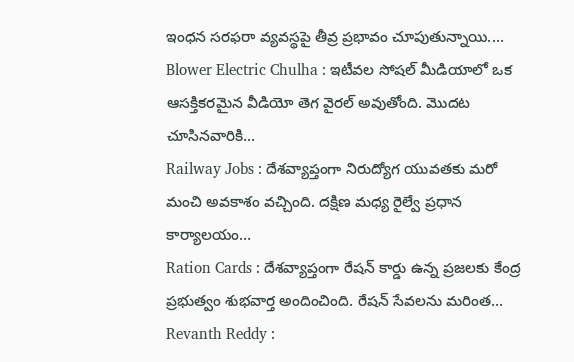ఇంధన సరఫరా వ్యవస్థపై తీవ్ర ప్రభావం చూపుతున్నాయి.…
Blower Electric Chulha : ఇటీవల సోషల్ మీడియాలో ఒక ఆసక్తికరమైన వీడియో తెగ వైరల్ అవుతోంది. మొదట చూసినవారికి…
Railway Jobs : దేశవ్యాప్తంగా నిరుద్యోగ యువతకు మరో మంచి అవకాశం వచ్చింది. దక్షిణ మధ్య రైల్వే ప్రధాన కార్యాలయం…
Ration Cards : దేశవ్యాప్తంగా రేషన్ కార్డు ఉన్న ప్రజలకు కేంద్ర ప్రభుత్వం శుభవార్త అందించింది. రేషన్ సేవలను మరింత…
Revanth Reddy :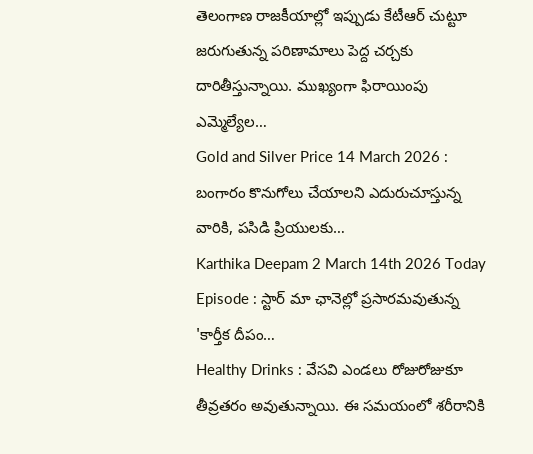తెలంగాణ రాజకీయాల్లో ఇప్పుడు కేటీఆర్ చుట్టూ జరుగుతున్న పరిణామాలు పెద్ద చర్చకు దారితీస్తున్నాయి. ముఖ్యంగా ఫిరాయింపు ఎమ్మెల్యేల…
Gold and Silver Price 14 March 2026 : బంగారం కొనుగోలు చేయాలని ఎదురుచూస్తున్న వారికి, పసిడి ప్రియులకు…
Karthika Deepam 2 March 14th 2026 Today Episode : స్టార్ మా ఛానెల్లో ప్రసారమవుతున్న 'కార్తీక దీపం…
Healthy Drinks : వేసవి ఎండలు రోజురోజుకూ తీవ్రతరం అవుతున్నాయి. ఈ సమయంలో శరీరానికి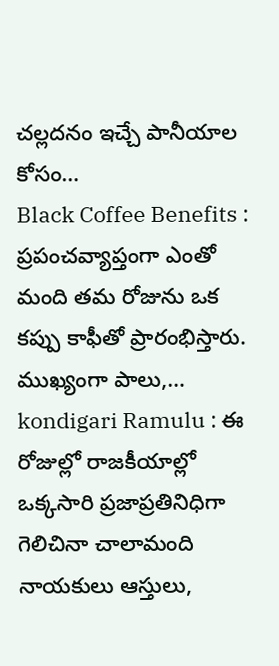చల్లదనం ఇచ్చే పానీయాల కోసం…
Black Coffee Benefits : ప్రపంచవ్యాప్తంగా ఎంతో మంది తమ రోజును ఒక కప్పు కాఫీతో ప్రారంభిస్తారు. ముఖ్యంగా పాలు,…
kondigari Ramulu : ఈ రోజుల్లో రాజకీయాల్లో ఒక్కసారి ప్రజాప్రతినిధిగా గెలిచినా చాలామంది నాయకులు ఆస్తులు,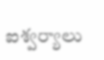ఐశ్వర్యాలు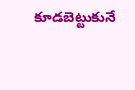కూడబెట్టుకునే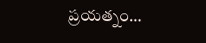ప్రయత్నం…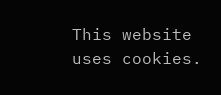This website uses cookies.